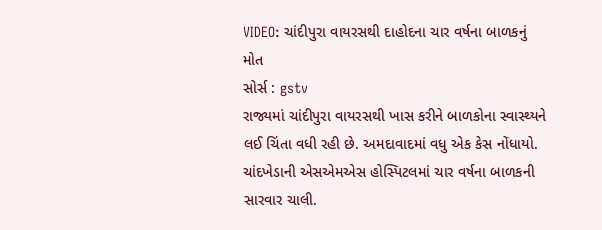VIDEO: ચાંદીપુરા વાયરસથી દાહોદના ચાર વર્ષના બાળકનું મોત
સોર્સ : gstv
રાજ્યમાં ચાંદીપુરા વાયરસથી ખાસ કરીને બાળકોના સ્વાસ્થ્યને લઈ ચિંતા વધી રહી છે. અમદાવાદમાં વધુ એક કેસ નોંધાયો. ચાંદખેડાની એસએમએસ હોસ્પિટલમાં ચાર વર્ષના બાળકની સારવાર ચાલી.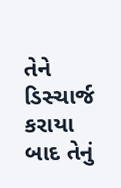તેને ડિસ્ચાર્જ કરાયા બાદ તેનું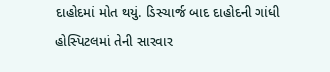દાહોદમાં મોત થયું. ડિસ્ચાર્જ બાદ દાહોદની ગાંધી હોસ્પિટલમાં તેની સારવાર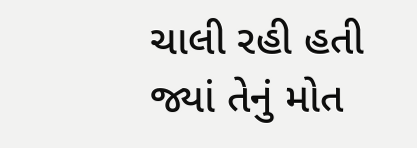ચાલી રહી હતી જ્યાં તેનું મોત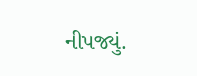નીપજ્યું.